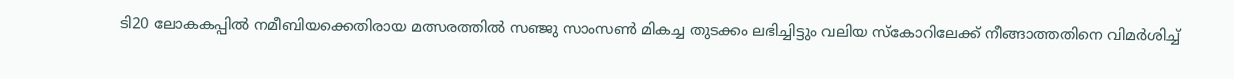ടി20 ലോകകപ്പിൽ നമീബിയക്കെതിരായ മത്സരത്തിൽ സഞ്ജു സാംസൺ മികച്ച തുടക്കം ലഭിച്ചിട്ടും വലിയ സ്കോറിലേക്ക് നീങ്ങാത്തതിനെ വിമർശിച്ച്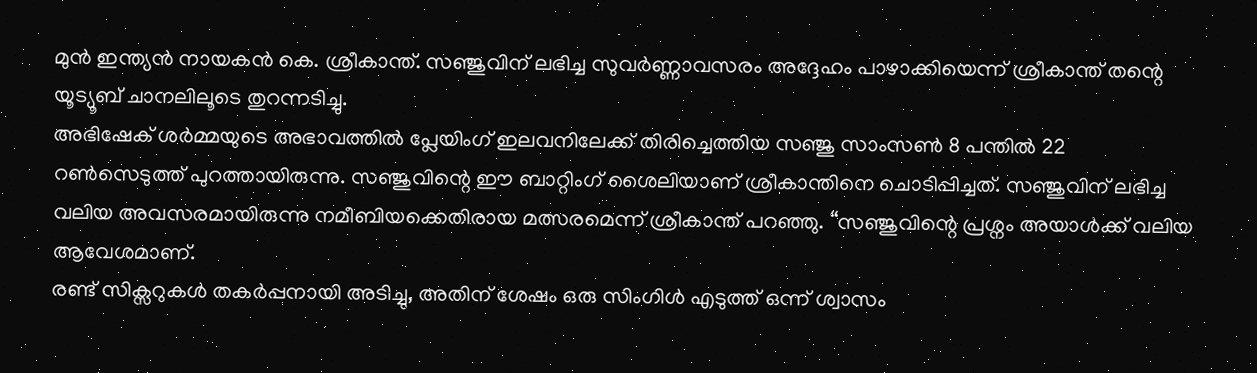മുൻ ഇന്ത്യൻ നായകൻ കെ. ശ്രീകാന്ത്. സഞ്ജുവിന് ലഭിച്ച സുവർണ്ണാവസരം അദ്ദേഹം പാഴാക്കിയെന്ന് ശ്രീകാന്ത് തന്റെ യൂട്യൂബ് ചാനലിലൂടെ തുറന്നടിച്ചു.
അഭിഷേക് ശർമ്മയുടെ അഭാവത്തിൽ പ്ലേയിംഗ് ഇലവനിലേക്ക് തിരിച്ചെത്തിയ സഞ്ജു സാംസൺ 8 പന്തിൽ 22 റൺസെടുത്ത് പുറത്തായിരുന്നു. സഞ്ജുവിന്റെ ഈ ബാറ്റിംഗ് ശൈലിയാണ് ശ്രീകാന്തിനെ ചൊടിപ്പിച്ചത്. സഞ്ജുവിന് ലഭിച്ച വലിയ അവസരമായിരുന്നു നമീബിയക്കെതിരായ മത്സരമെന്ന് ശ്രീകാന്ത് പറഞ്ഞു. “സഞ്ജുവിന്റെ പ്രശ്നം അയാൾക്ക് വലിയ ആവേശമാണ്.
രണ്ട് സിക്സറുകൾ തകർപ്പനായി അടിച്ചു, അതിന് ശേഷം ഒരു സിംഗിൾ എടുത്ത് ഒന്ന് ശ്വാസം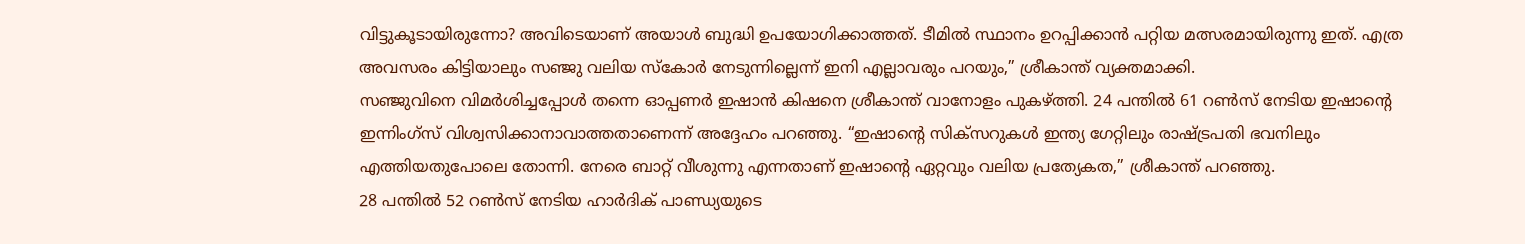വിട്ടുകൂടായിരുന്നോ? അവിടെയാണ് അയാൾ ബുദ്ധി ഉപയോഗിക്കാത്തത്. ടീമിൽ സ്ഥാനം ഉറപ്പിക്കാൻ പറ്റിയ മത്സരമായിരുന്നു ഇത്. എത്ര അവസരം കിട്ടിയാലും സഞ്ജു വലിയ സ്കോർ നേടുന്നില്ലെന്ന് ഇനി എല്ലാവരും പറയും,” ശ്രീകാന്ത് വ്യക്തമാക്കി.
സഞ്ജുവിനെ വിമർശിച്ചപ്പോൾ തന്നെ ഓപ്പണർ ഇഷാൻ കിഷനെ ശ്രീകാന്ത് വാനോളം പുകഴ്ത്തി. 24 പന്തിൽ 61 റൺസ് നേടിയ ഇഷാന്റെ ഇന്നിംഗ്സ് വിശ്വസിക്കാനാവാത്തതാണെന്ന് അദ്ദേഹം പറഞ്ഞു. “ഇഷാന്റെ സിക്സറുകൾ ഇന്ത്യ ഗേറ്റിലും രാഷ്ട്രപതി ഭവനിലും എത്തിയതുപോലെ തോന്നി. നേരെ ബാറ്റ് വീശുന്നു എന്നതാണ് ഇഷാന്റെ ഏറ്റവും വലിയ പ്രത്യേകത,” ശ്രീകാന്ത് പറഞ്ഞു.
28 പന്തിൽ 52 റൺസ് നേടിയ ഹാർദിക് പാണ്ഡ്യയുടെ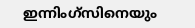ഇന്നിംഗ്സിനെയും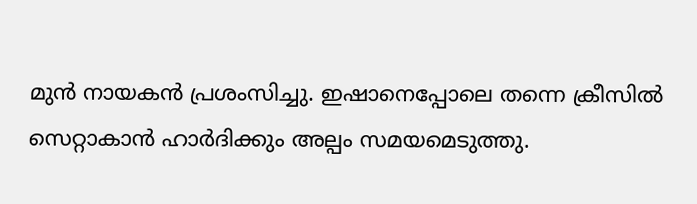മുൻ നായകൻ പ്രശംസിച്ചു. ഇഷാനെപ്പോലെ തന്നെ ക്രീസിൽ സെറ്റാകാൻ ഹാർദിക്കും അല്പം സമയമെടുത്തു.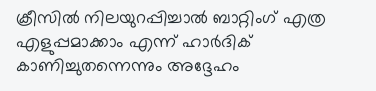ക്രീസിൽ നിലയുറപ്പിച്ചാൽ ബാറ്റിംഗ് എത്ര എളുപ്പമാക്കാം എന്ന് ഹാർദിക് കാണിച്ചുതന്നെന്നും അദ്ദേഹം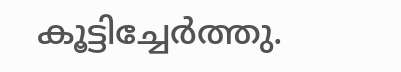കൂട്ടിച്ചേർത്തു.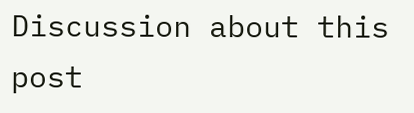Discussion about this post